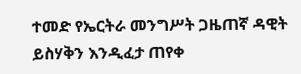ተመድ የኤርትራ መንግሥት ጋዜጠኛ ዳዊት ይስሃቅን እንዲፈታ ጠየቀ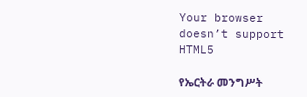Your browser doesn’t support HTML5

የኤርትራ መንግሥት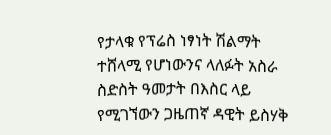የታላቁ የፕሬስ ነፃነት ሽልማት ተሸላሚ የሆነውንና ላለፉት አስራ ስድስት ዓመታት በእስር ላይ የሚገኘውን ጋዜጠኛ ዳዊት ይስሃቅ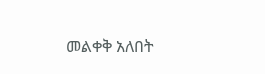መልቀቅ አለበት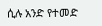ሲሉ አንድ የተመድ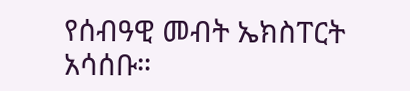የሰብዓዊ መብት ኤክስፐርት አሳሰቡ።